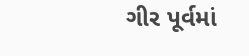ગીર પૂર્વમાં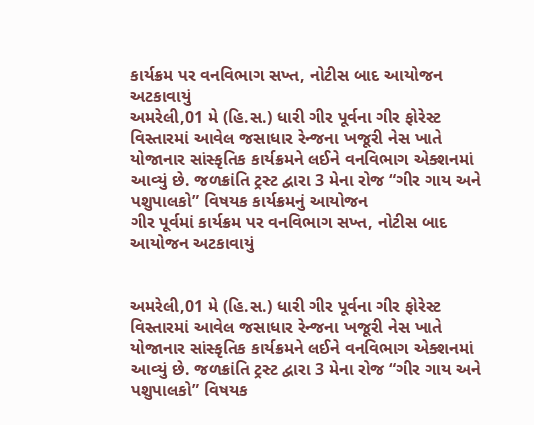કાર્યક્રમ પર વનવિભાગ સખ્ત, નોટીસ બાદ આયોજન અટકાવાયું
અમરેલી,01 મે (હિ.સ.) ધારી ગીર પૂર્વના ગીર ફોરેસ્ટ વિસ્તારમાં આવેલ જસાધાર રેન્જના ખજૂરી નેસ ખાતે યોજાનાર સાંસ્કૃતિક કાર્યક્રમને લઈને વનવિભાગ એક્શનમાં આવ્યું છે. જળક્રાંતિ ટ્રસ્ટ દ્વારા 3 મેના રોજ “ગીર ગાય અને પશુપાલકો” વિષયક કાર્યક્રમનું આયોજન
ગીર પૂર્વમાં કાર્યક્રમ પર વનવિભાગ સખ્ત, નોટીસ બાદ આયોજન અટકાવાયું


અમરેલી,01 મે (હિ.સ.) ધારી ગીર પૂર્વના ગીર ફોરેસ્ટ વિસ્તારમાં આવેલ જસાધાર રેન્જના ખજૂરી નેસ ખાતે યોજાનાર સાંસ્કૃતિક કાર્યક્રમને લઈને વનવિભાગ એક્શનમાં આવ્યું છે. જળક્રાંતિ ટ્રસ્ટ દ્વારા 3 મેના રોજ “ગીર ગાય અને પશુપાલકો” વિષયક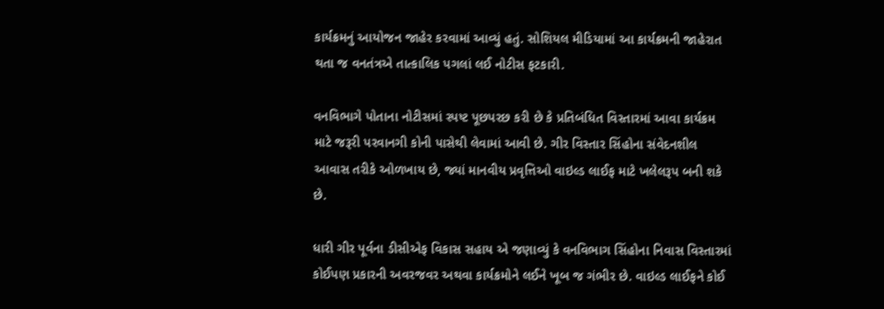કાર્યક્રમનું આયોજન જાહેર કરવામાં આવ્યું હતું. સોશિયલ મીડિયામાં આ કાર્યક્રમની જાહેરાત થતા જ વનતંત્રએ તાત્કાલિક પગલાં લઈ નોટીસ ફટકારી.

વનવિભાગે પોતાના નોટીસમાં સ્પષ્ટ પૂછપરછ કરી છે કે પ્રતિબંધિત વિસ્તારમાં આવા કાર્યક્રમ માટે જરૂરી પરવાનગી કોની પાસેથી લેવામાં આવી છે. ગીર વિસ્તાર સિંહોના સંવેદનશીલ આવાસ તરીકે ઓળખાય છે, જ્યાં માનવીય પ્રવૃત્તિઓ વાઇલ્ડ લાઈફ માટે ખલેલરૂપ બની શકે છે.

ધારી ગીર પૂર્વના ડીસીએફ વિકાસ સહાય એ જણાવ્યું કે વનવિભાગ સિંહોના નિવાસ વિસ્તારમાં કોઈપણ પ્રકારની અવરજવર અથવા કાર્યક્રમોને લઈને ખૂબ જ ગંભીર છે. વાઇલ્ડ લાઈફને કોઈ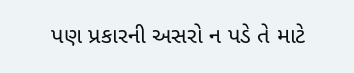પણ પ્રકારની અસરો ન પડે તે માટે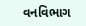વનવિભાગ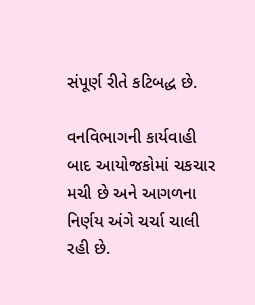સંપૂર્ણ રીતે કટિબદ્ધ છે.

વનવિભાગની કાર્યવાહી બાદ આયોજકોમાં ચકચાર મચી છે અને આગળના નિર્ણય અંગે ચર્ચા ચાલી રહી છે.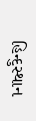હિન્દુસ્થાન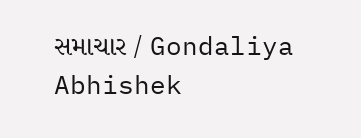સમાચાર / Gondaliya Abhishek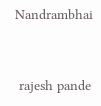Nandrambhai


 rajesh pande